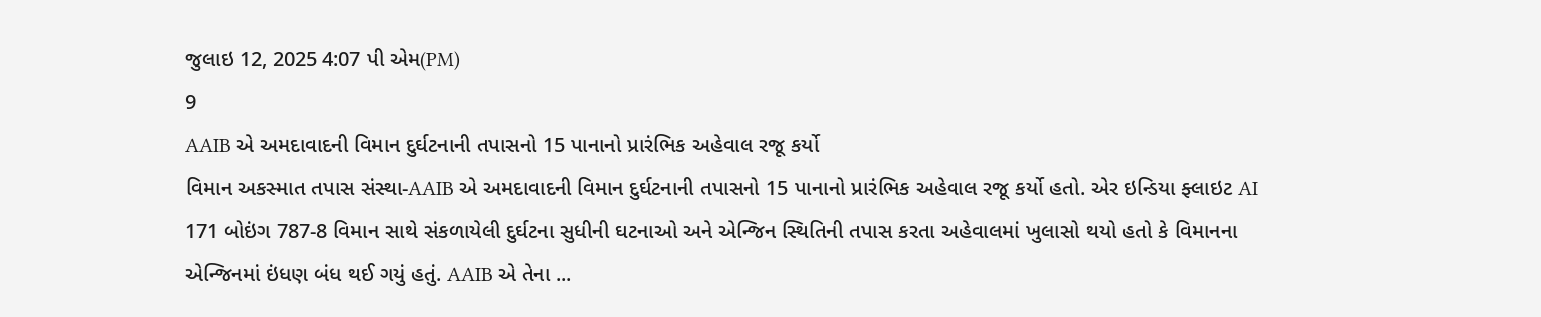જુલાઇ 12, 2025 4:07 પી એમ(PM)
9
AAIB એ અમદાવાદની વિમાન દુર્ઘટનાની તપાસનો 15 પાનાનો પ્રારંભિક અહેવાલ રજૂ કર્યો
વિમાન અકસ્માત તપાસ સંસ્થા-AAIB એ અમદાવાદની વિમાન દુર્ઘટનાની તપાસનો 15 પાનાનો પ્રારંભિક અહેવાલ રજૂ કર્યો હતો. એર ઇન્ડિયા ફ્લાઇટ AI 171 બોઇંગ 787-8 વિમાન સાથે સંકળાયેલી દુર્ઘટના સુધીની ઘટનાઓ અને એન્જિન સ્થિતિની તપાસ કરતા અહેવાલમાં ખુલાસો થયો હતો કે વિમાનના એન્જિનમાં ઇંધણ બંધ થઈ ગયું હતું. AAIB એ તેના ...